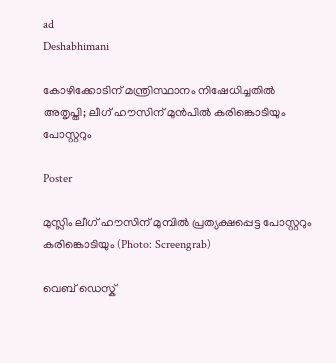ad
Deshabhimani

കോഴിക്കോടിന് മന്ത്രിസ്ഥാനം നിഷേധിച്ചതിൽ അതൃപ്തി; ലീഗ് ഹൗസിന് മുൻപിൽ കരിങ്കൊടിയും പോസ്റ്ററും

Poster

മുസ്ലിം ലീഗ് ഹൗസിന് മുമ്പിൽ പ്രത്യക്ഷപ്പെട്ട പോസ്റ്ററും കരിങ്കൊടിയും (Photo: Screengrab)

വെബ് ഡെസ്ക്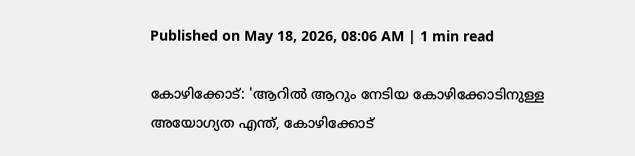Published on May 18, 2026, 08:06 AM | 1 min read

കോഴിക്കോട്: 'ആറിൽ ആറും നേടിയ കോഴിക്കോടിനുള്ള അയോഗ്യത എന്ത്, കോഴിക്കോട്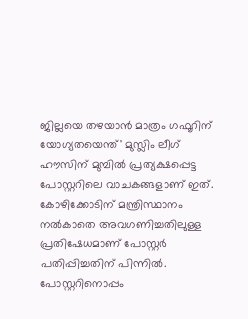ജില്ലയെ തഴയാൻ മാത്രം ഗഫൂറിന് യോഗ്യതയെന്ത്' മുസ്ലിം ലീഗ് ഹൗസിന് മുമ്പിൽ പ്രത്യക്ഷപ്പെട്ട പോസ്റ്ററിലെ വാചകങ്ങളാണ് ഇത്. കോഴിക്കോടിന് മന്ത്രിസ്ഥാനം നൽകാതെ അവഗണിച്ചതിലുള്ള പ്രതിഷേധമാണ് പോസ്റ്റർ പതിപ്പിച്ചതിന് പിന്നിൽ. പോസ്റ്ററിനൊപ്പം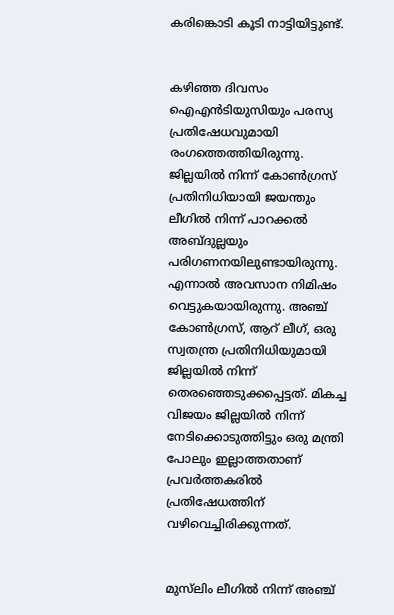കരിങ്കൊടി കൂടി നാട്ടിയിട്ടുണ്ട്.


കഴിഞ്ഞ ദിവസം ഐഎൻടിയുസിയും പരസ്യ പ്രതിഷേധവുമായി രംഗത്തെത്തിയിരുന്നു. ജില്ലയിൽ നിന്ന് കോൺഗ്രസ് പ്രതിനിധിയായി ജയന്തും ലീഗിൽ നിന്ന് പാറക്കൽ അബ്ദുല്ലയും പരിഗണനയിലുണ്ടായിരുന്നു. എന്നാൽ അവസാന നിമിഷം വെട്ടുകയായിരുന്നു. അഞ്ച് കോൺഗ്രസ്, ആറ് ലീഗ്, ഒരു സ്വതന്ത്ര പ്രതിനിധിയുമായി ജില്ലയിൽ നിന്ന് തെരഞ്ഞെടുക്കപ്പെട്ടത്. മികച്ച വിജയം ജില്ലയിൽ നിന്ന് നേടിക്കൊടുത്തിട്ടും ഒരു മന്ത്രി പോലും ഇല്ലാത്തതാണ് പ്രവർത്തകരിൽ പ്രതിഷേധത്തിന് വഴിവെച്ചിരിക്കുന്നത്.


മുസ്‍ലിം ലീഗിൽ നിന്ന് അഞ്ച്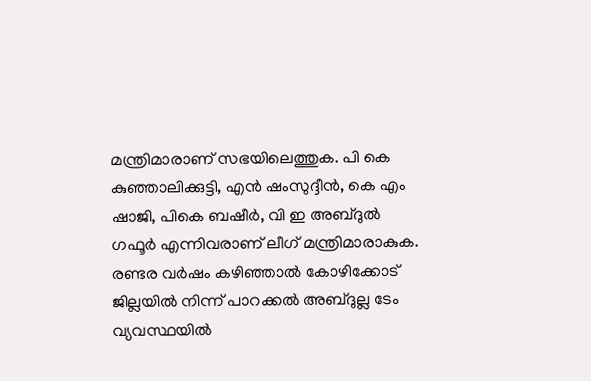മന്ത്രിമാരാണ് സഭയിലെത്തുക. പി കെ കുഞ്ഞാലിക്കുട്ടി, എൻ ഷംസുദ്ദീൻ, കെ എം ഷാജി, പികെ ബഷീർ, വി ഇ അബ്ദുൽ ഗഫൂർ എന്നിവരാണ് ലീഗ് മന്ത്രിമാരാകുക. രണ്ടര വർഷം കഴിഞ്ഞാൽ കോഴിക്കോട് ജില്ലയിൽ നിന്ന് പാറക്കൽ അബ്ദുല്ല ടേം വ്യവസ്ഥയിൽ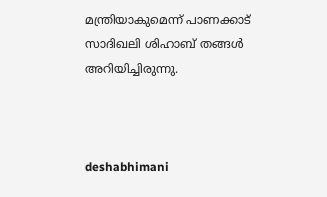മന്ത്രിയാകുമെന്ന് പാണക്കാട് സാദിഖലി ശിഹാബ് തങ്ങൾ അറിയിച്ചിരുന്നു.



deshabhimani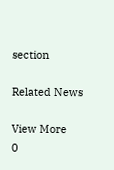section

Related News

View More
0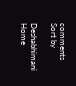comments
Sort by

Deshabhimani
Home